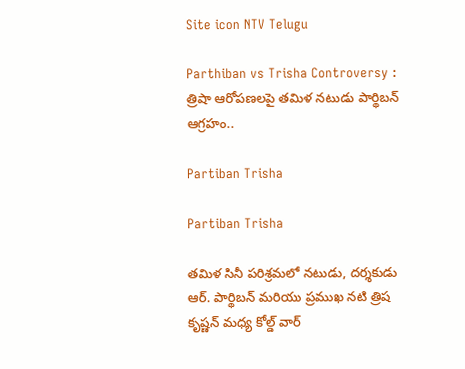Site icon NTV Telugu

Parthiban vs Trisha Controversy : త్రిషా ఆరోపణలపై తమిళ నటుడు పార్థిబన్ ఆగ్రహం..

Partiban Trisha

Partiban Trisha

తమిళ సినీ పరిశ్రమలో నటుడు, దర్శకుడు ఆర్. పార్థిబన్ మరియు ప్రముఖ నటి త్రిష కృష్ణన్ మధ్య కోల్డ్ వార్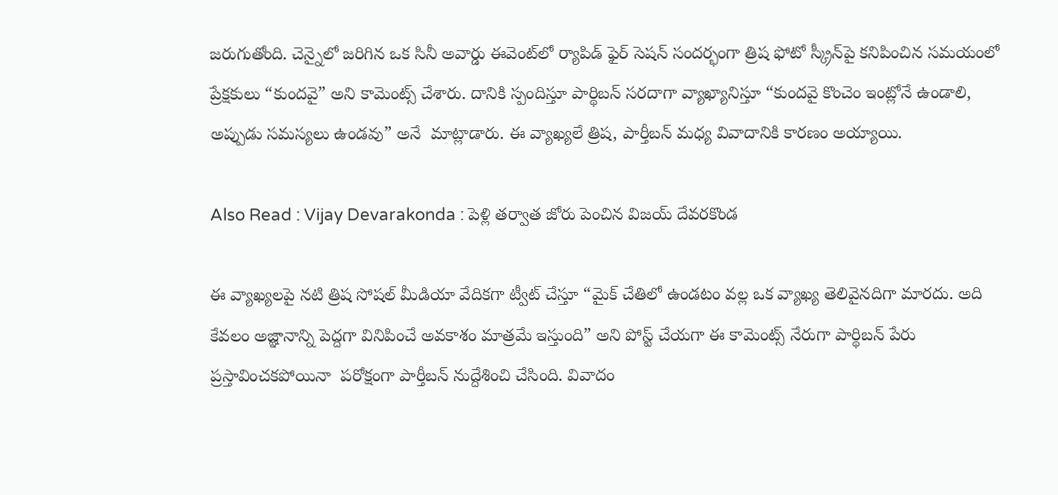జరుగుతోంది. చెన్నైలో జరిగిన ఒక సినీ అవార్డు ఈవెంట్‌లో ర్యాపిడ్ ఫైర్ సెషన్ సందర్భంగా త్రిష ఫోటో స్క్రీన్‌పై కనిపించిన సమయంలో ప్రేక్షకులు “కుందవై” అని కామెంట్స్ చేశారు. దానికి స్పందిస్తూ పార్థిబన్ సరదాగా వ్యాఖ్యానిస్తూ “కుందవై కొంచెం ఇంట్లోనే ఉండాలి, అప్పుడు సమస్యలు ఉండవు” అనే  మాట్లాడారు. ఈ వ్యాఖ్యలే త్రిష, పార్తీబన్ మధ్య వివాదానికి కారణం అయ్యాయి.

Also Read : Vijay Devarakonda : పెళ్లి తర్వాత జోరు పెంచిన విజయ్ దేవరకొండ

ఈ వ్యాఖ్యలపై నటి త్రిష సోషల్ మీడియా వేదికగా ట్వీట్‌ చేస్తూ “మైక్ చేతిలో ఉండటం వల్ల ఒక వ్యాఖ్య తెలివైనదిగా మారదు. అది కేవలం అజ్ఞానాన్ని పెద్దగా వినిపించే అవకాశం మాత్రమే ఇస్తుంది” అని పోస్ట్ చేయగా ఈ కామెంట్స్ నేరుగా పార్థిబన్ పేరు ప్రస్తావించకపోయినా  పరోక్షంగా పార్తీబన్ నుద్దేశించి చేసింది. వివాదం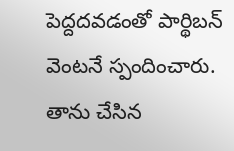పెద్దదవడంతో పార్థిబన్ వెంటనే స్పందించారు. తాను చేసిన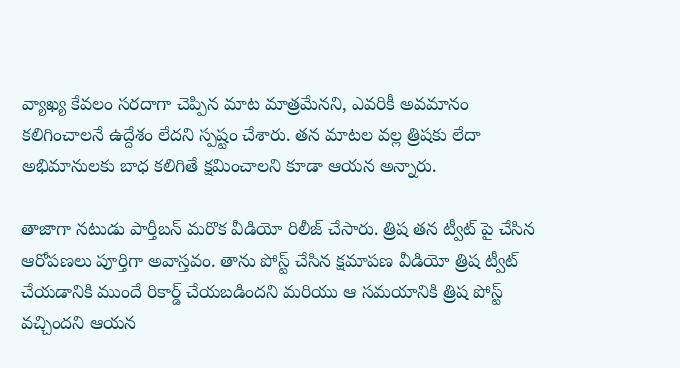వ్యాఖ్య కేవలం సరదాగా చెప్పిన మాట మాత్రమేనని, ఎవరికీ అవమానం కలిగించాలనే ఉద్దేశం లేదని స్పష్టం చేశారు. తన మాటల వల్ల త్రిషకు లేదా అభిమానులకు బాధ కలిగితే క్షమించాలని కూడా ఆయన అన్నారు.

తాజాగా నటుడు పార్తీబన్ మరొక వీడియో రిలీజ్ చేసారు. త్రిష తన ట్వీట్ పై చేసిన ఆరోపణలు పూర్తిగా అవాస్తవం. తాను పోస్ట్ చేసిన క్షమాపణ వీడియో త్రిష ట్వీట్ చేయడానికి ముందే రికార్డ్ చేయబడిందని మరియు ఆ సమయానికి త్రిష పోస్ట్ వచ్చిందని ఆయన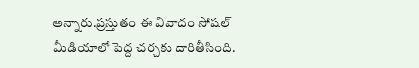అన్నారు.ప్రస్తుతం ఈ వివాదం సోషల్ మీడియాలో పెద్ద చర్చకు దారితీసింది.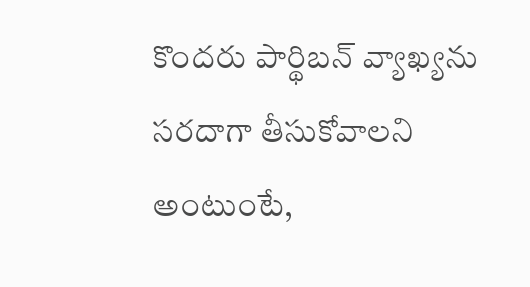కొందరు పార్థిబన్ వ్యాఖ్యను సరదాగా తీసుకోవాలని అంటుంటే,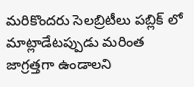మరికొందరు సెలబ్రిటీలు పబ్లిక్ లో మాట్లాడేటప్పుడు మరింత జాగ్రత్తగా ఉండాలని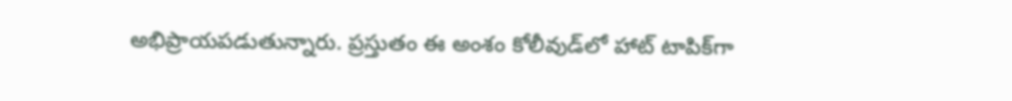అభిప్రాయపడుతున్నారు. ప్రస్తుతం ఈ అంశం కోలీవుడ్‌లో హాట్ టాపిక్‌గా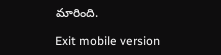మారింది.

Exit mobile version